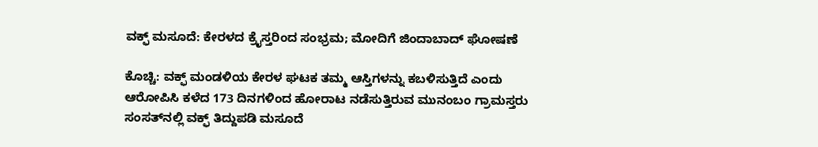ವಕ್ಫ್ ಮಸೂದೆ: ಕೇರಳದ ಕ್ರೈಸ್ತರಿಂದ ಸಂಭ್ರಮ; ಮೋದಿಗೆ ಜಿಂದಾಬಾದ್ ಘೋಷಣೆ

ಕೊಚ್ಚಿ: ವಕ್ಫ್ ಮಂಡಳಿಯ ಕೇರಳ ಘಟಕ ತಮ್ಮ ಆಸ್ತಿಗಳನ್ನು ಕಬಳಿಸುತ್ತಿದೆ ಎಂದು ಆರೋಪಿಸಿ ಕಳೆದ 173 ದಿನಗಳಿಂದ ಹೋರಾಟ ನಡೆಸುತ್ತಿರುವ ಮುನಂಬಂ ಗ್ರಾಮಸ್ತರು ಸಂಸತ್‌ನಲ್ಲಿ ವಕ್ಫ್ ತಿದ್ದುಪಡಿ ಮಸೂದೆ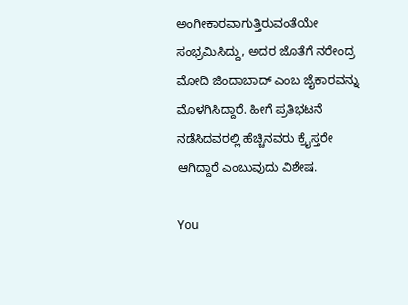ಅಂಗೀಕಾರವಾಗುತ್ತಿರುವಂತೆಯೇ ಸಂಭ್ರಮಿಸಿದ್ದು, ಅದರ ಜೊತೆಗೆ ನರೇಂದ್ರ ಮೋದಿ ಜಿಂದಾಬಾದ್ ಎಂಬ ಜೈಕಾರವನ್ನು ಮೊಳಗಿಸಿದ್ದಾರೆ. ಹೀಗೆ ಪ್ರತಿಭಟನೆ ನಡೆಸಿದವರಲ್ಲಿ ಹೆಚ್ಚಿನವರು ಕ್ರೈಸ್ತರೇ ಆಗಿದ್ದಾರೆ ಎಂಬುವುದು ವಿಶೇಷ.

You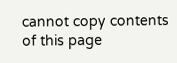cannot copy contents of this page